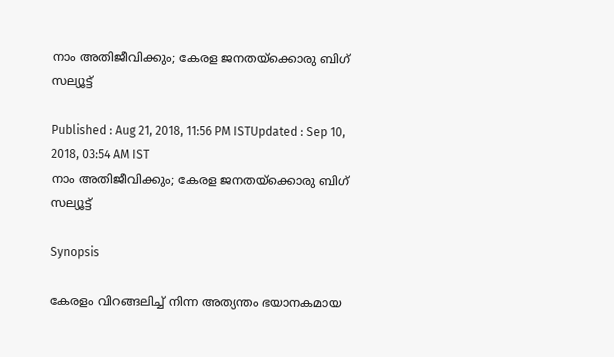നാം അതിജീവിക്കും; കേരള ജനതയ്ക്കൊരു ബിഗ് സല്യൂട്ട്

Published : Aug 21, 2018, 11:56 PM ISTUpdated : Sep 10, 2018, 03:54 AM IST
നാം അതിജീവിക്കും; കേരള ജനതയ്ക്കൊരു ബിഗ് സല്യൂട്ട്

Synopsis

കേരളം വിറങ്ങലിച്ച്‌ നിന്ന അത്യന്തം ഭയാനകമായ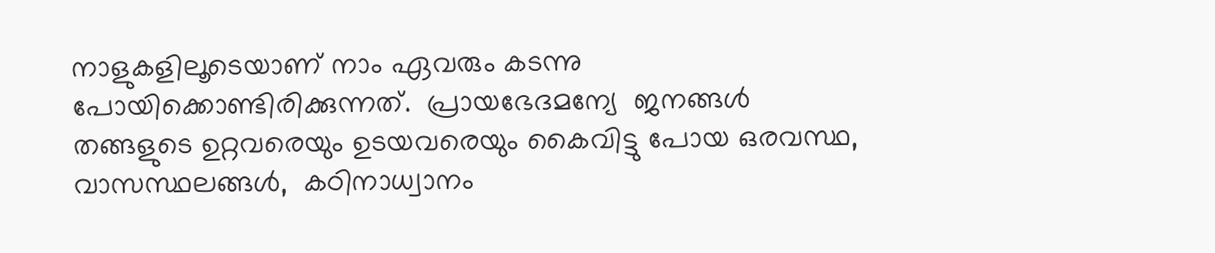നാളുകളിലൂടെയാണ് നാം ഏവരും കടന്നു പോയിക്കൊണ്ടിരിക്കുന്നത്.  പ്രായഭേദമന്യേ  ജനങ്ങള്‍ തങ്ങളുടെ ഉറ്റവരെയും ഉടയവരെയും കൈവിട്ടു പോയ ഒരവസ്ഥ, വാസസ്ഥലങ്ങൾ,  കഠിനാധ്വാനം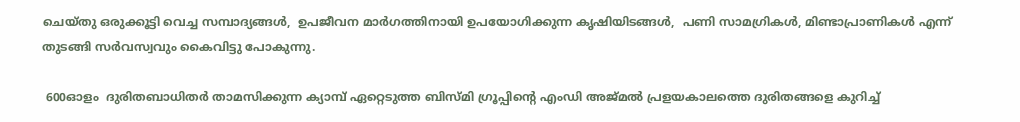ചെയ്തു ഒരുക്കൂട്ടി വെച്ച സമ്പാദ്യങ്ങൾ,  ഉപജീവന മാർഗത്തിനായി ഉപയോഗിക്കുന്ന കൃഷിയിടങ്ങൾ,  പണി സാമഗ്രികൾ, മിണ്ടാപ്രാണികൾ എന്ന് തുടങ്ങി സർവസ്വവും കൈവിട്ടു പോകുന്നു.

 600ഓളം  ദുരിതബാധിതർ താമസിക്കുന്ന ക്യാമ്പ് ഏറ്റെടുത്ത ബിസ്മി ഗ്രൂപ്പിന്‍റെ എംഡി അജ്മല്‍ പ്രളയകാലത്തെ ദുരിതങ്ങളെ കുറിച്ച്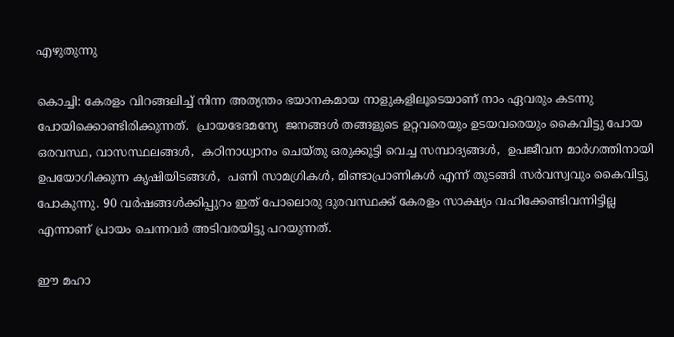എഴുതുന്നു

കൊച്ചി: കേരളം വിറങ്ങലിച്ച്‌ നിന്ന അത്യന്തം ഭയാനകമായ നാളുകളിലൂടെയാണ് നാം ഏവരും കടന്നു പോയിക്കൊണ്ടിരിക്കുന്നത്.  പ്രായഭേദമന്യേ  ജനങ്ങള്‍ തങ്ങളുടെ ഉറ്റവരെയും ഉടയവരെയും കൈവിട്ടു പോയ ഒരവസ്ഥ, വാസസ്ഥലങ്ങൾ,  കഠിനാധ്വാനം ചെയ്തു ഒരുക്കൂട്ടി വെച്ച സമ്പാദ്യങ്ങൾ,  ഉപജീവന മാർഗത്തിനായി ഉപയോഗിക്കുന്ന കൃഷിയിടങ്ങൾ,  പണി സാമഗ്രികൾ, മിണ്ടാപ്രാണികൾ എന്ന് തുടങ്ങി സർവസ്വവും കൈവിട്ടു പോകുന്നു. 90 വർഷങ്ങൾക്കിപ്പുറം ഇത് പോലൊരു ദുരവസ്ഥക്ക് കേരളം സാക്ഷ്യം വഹിക്കേണ്ടിവന്നിട്ടില്ല എന്നാണ് പ്രായം ചെന്നവർ അടിവരയിട്ടു പറയുന്നത്.

ഈ മഹാ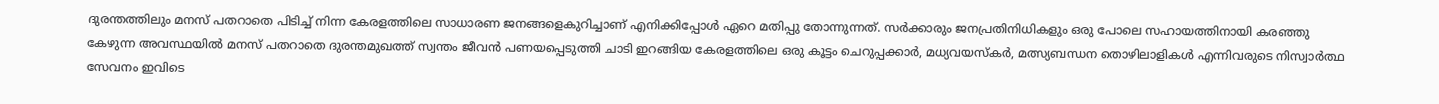ദുരന്തത്തിലും മനസ് പതറാതെ പിടിച്ച് നിന്ന കേരളത്തിലെ സാധാരണ ജനങ്ങളെകുറിച്ചാണ് എനിക്കിപ്പോൾ ഏറെ മതിപ്പു തോന്നുന്നത്. സർക്കാരും ജനപ്രതിനിധികളും ഒരു പോലെ സഹായത്തിനായി കരഞ്ഞു കേഴുന്ന അവസ്ഥയിൽ മനസ് പതറാതെ ദുരന്തമുഖത്ത് സ്വന്തം ജീവൻ പണയപ്പെടുത്തി ചാടി ഇറങ്ങിയ കേരളത്തിലെ ഒരു കൂട്ടം ചെറുപ്പക്കാർ, മധ്യവയസ്കർ, മത്സ്യബന്ധന തൊഴിലാളികൾ എന്നിവരുടെ നിസ്വാർത്ഥ സേവനം ഇവിടെ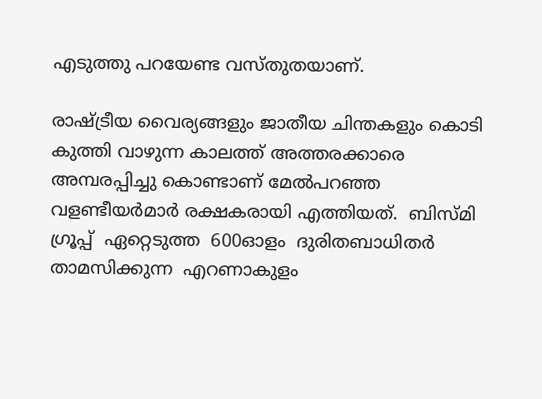എടുത്തു പറയേണ്ട വസ്തുതയാണ്.

രാഷ്ട്രീയ വൈര്യങ്ങളും ജാതീയ ചിന്തകളും കൊടി കുത്തി വാഴുന്ന കാലത്ത് അത്തരക്കാരെ അമ്പരപ്പിച്ചു കൊണ്ടാണ് മേല്‍പറഞ്ഞ വളണ്ടീയർമാർ രക്ഷകരായി എത്തിയത്.  ബിസ്മി ഗ്രൂപ്പ്‌  ഏറ്റെടുത്ത  600ഓളം  ദുരിതബാധിതർ താമസിക്കുന്ന  എറണാകുളം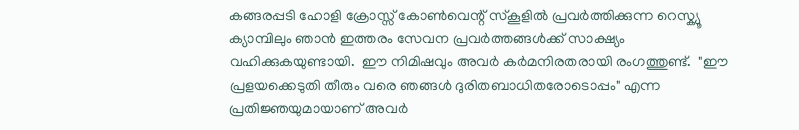കങ്ങരപ്പടി ഹോളി ക്രോസ്സ് കോൺവെന്റ് സ്കൂളിൽ പ്രവർത്തിക്കുന്ന റെസ്ക്യൂ ക്യാമ്പിലും ഞാൻ ഇത്തരം സേവന പ്രവർത്തങ്ങൾക്ക് സാക്ഷ്യം വഹിക്കുകയുണ്ടായി.  ഈ നിമിഷവും അവർ കർമനിരതരായി രംഗത്തുണ്ട്.  "ഈ പ്രളയക്കെടുതി തീരും വരെ ഞങ്ങൾ ദുരിതബാധിതരോടൊപ്പം" എന്ന പ്രതിജ്ഞയുമായാണ് അവര്‍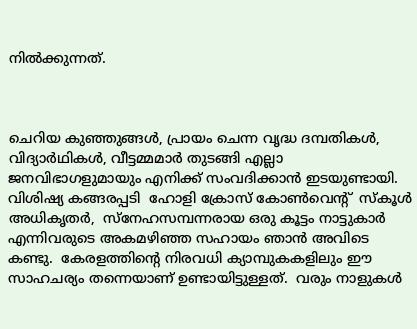നില്‍ക്കുന്നത്.



ചെറിയ കുഞ്ഞുങ്ങൾ, പ്രായം ചെന്ന വൃദ്ധ ദമ്പതികൾ, വിദ്യാർഥികൾ, വീട്ടമ്മമാർ തുടങ്ങി എല്ലാ ജനവിഭാഗളുമായും എനിക്ക് സംവദിക്കാൻ ഇടയുണ്ടായി. വിശിഷ്യ കങ്ങരപ്പടി  ഹോളി ക്രോസ് കോൺവെന്റ്  സ്കൂൾ അധികൃതർ,  സ്നേഹസമ്പന്നരായ ഒരു കൂട്ടം നാട്ടുകാർ എന്നിവരുടെ അകമഴിഞ്ഞ സഹായം ഞാൻ അവിടെ കണ്ടു.  കേരളത്തിന്റെ നിരവധി ക്യാമ്പുകകളിലും ഈ സാഹചര്യം തന്നെയാണ് ഉണ്ടായിട്ടുള്ളത്.  വരും നാളുകൾ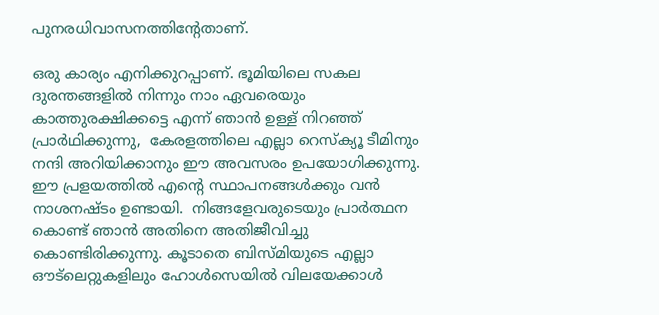പുനരധിവാസനത്തിന്‍റേതാണ്.

ഒരു കാര്യം എനിക്കുറപ്പാണ്. ഭൂമിയിലെ സകല ദുരന്തങ്ങളിൽ നിന്നും നാം ഏവരെയും കാത്തുരക്ഷിക്കട്ടെ എന്ന് ഞാൻ ഉള്ള് നിറഞ്ഞ് പ്രാർഥിക്കുന്നു,  കേരളത്തിലെ എല്ലാ റെസ്ക്യൂ ടീമിനും നന്ദി അറിയിക്കാനും ഈ അവസരം ഉപയോഗിക്കുന്നു. ഈ പ്രളയത്തിൽ എന്റെ സ്ഥാപനങ്ങൾക്കും വൻ നാശനഷ്ടം ഉണ്ടായി.  നിങ്ങളേവരുടെയും പ്രാർത്ഥന കൊണ്ട് ഞാൻ അതിനെ അതിജീവിച്ചു കൊണ്ടിരിക്കുന്നു. കൂടാതെ ബിസ്മിയുടെ എല്ലാ ഔട്ലെറ്റുകളിലും ഹോൾസെയിൽ വിലയേക്കാൾ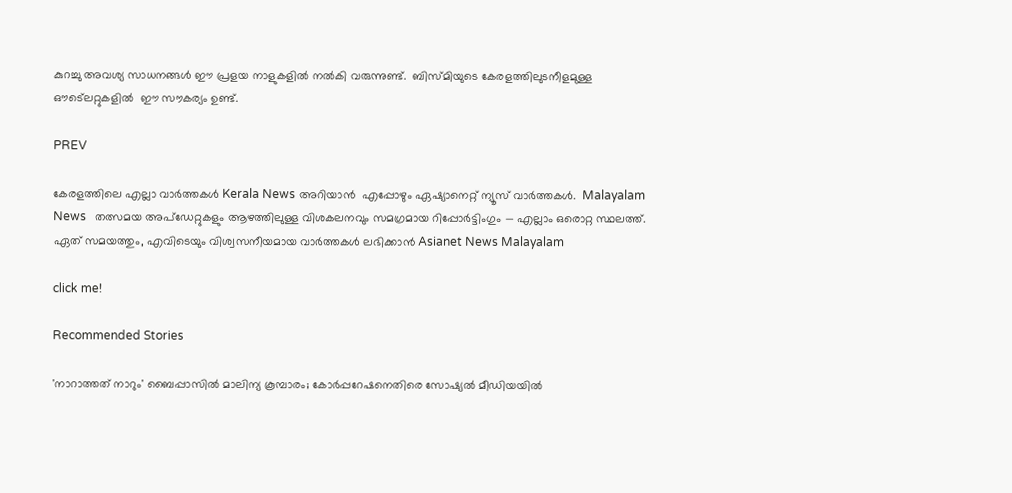കുറച്ചു അവശ്യ സാധനങ്ങൾ ഈ പ്രളയ നാളുകളിൽ നൽകി വരുന്നുണ്ട്.  ബിസ്മിയുടെ കേരളത്തിലുടനീളമുള്ള ഔട്ലെറ്റുകളിൽ  ഈ സൗകര്യം ഉണ്ട്.

PREV

കേരളത്തിലെ എല്ലാ വാർത്തകൾ Kerala News അറിയാൻ  എപ്പോഴും ഏഷ്യാനെറ്റ് ന്യൂസ് വാർത്തകൾ.  Malayalam News   തത്സമയ അപ്‌ഡേറ്റുകളും ആഴത്തിലുള്ള വിശകലനവും സമഗ്രമായ റിപ്പോർട്ടിംഗും — എല്ലാം ഒരൊറ്റ സ്ഥലത്ത്. ഏത് സമയത്തും, എവിടെയും വിശ്വസനീയമായ വാർത്തകൾ ലഭിക്കാൻ Asianet News Malayalam

click me!

Recommended Stories

'നാറാത്തത് നാറും' ബൈപ്പാസിൽ മാലിന്യ കൂമ്പാരം; കോർപ്പറേഷനെതിരെ സോഷ്യൽ മീഡിയയിൽ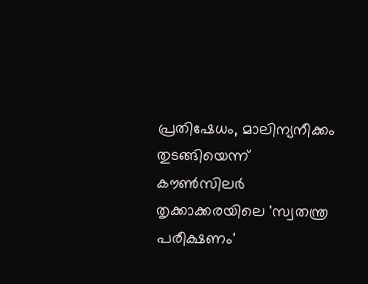പ്രതിഷേധം, മാലിന്യനീക്കം തുടങ്ങിയെന്ന് കൗൺസിലർ
തൃക്കാക്കരയിലെ 'സ്വതന്ത്ര പരീക്ഷണം'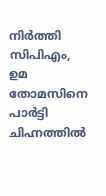നിർത്തി സിപിഎം, ഉമ തോമസിനെ പാർട്ടി ചിഹ്നത്തിൽ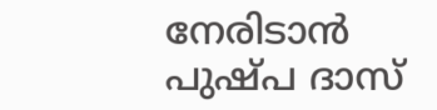നേരിടാൻ പുഷ്പ ദാസ്